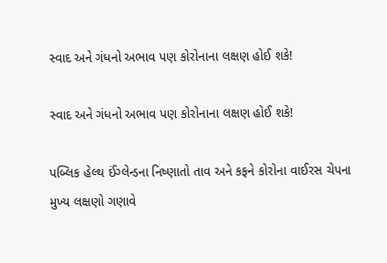સ્વાદ અને ગંધનો અભાવ પણ કોરોનાના લક્ષણ હોઈ શકે!

સ્વાદ અને ગંધનો અભાવ પણ કોરોનાના લક્ષણ હોઈ શકે!

પબ્લિક હેલ્થ ઈંગ્લેન્ડના નિષ્ણાતો તાવ અને કફને કોરોના વાઈરસ ચેપના મુખ્ય લક્ષણો ગણાવે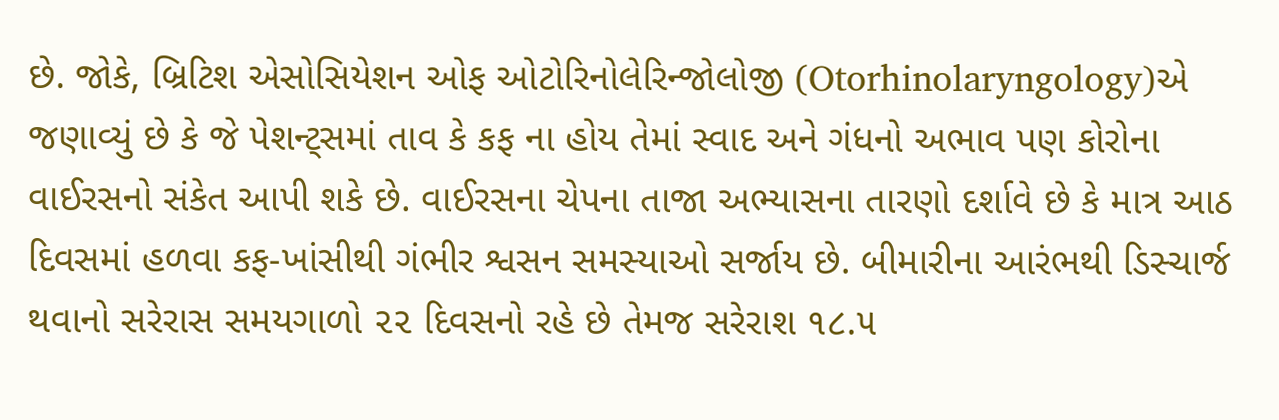છે. જોકે, બ્રિટિશ એસોસિયેશન ઓફ ઓટોરિનોલેરિન્જોલોજી (Otorhinolaryngology)એ જણાવ્યું છે કે જે પેશન્ટ્સમાં તાવ કે કફ ના હોય તેમાં સ્વાદ અને ગંધનો અભાવ પણ કોરોના વાઈરસનો સંકેત આપી શકે છે. વાઈરસના ચેપના તાજા અભ્યાસના તારણો દર્શાવે છે કે માત્ર આઠ દિવસમાં હળવા કફ-ખાંસીથી ગંભીર શ્વસન સમસ્યાઓ સર્જાય છે. બીમારીના આરંભથી ડિસ્ચાર્જ થવાનો સરેરાસ સમયગાળો ૨૨ દિવસનો રહે છે તેમજ સરેરાશ ૧૮.૫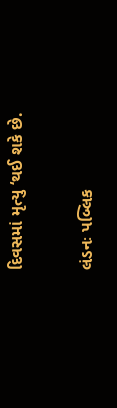દિવસમાં મૃત્યુ ‘થઈ શકે છે.

લંડનઃ પબ્લિક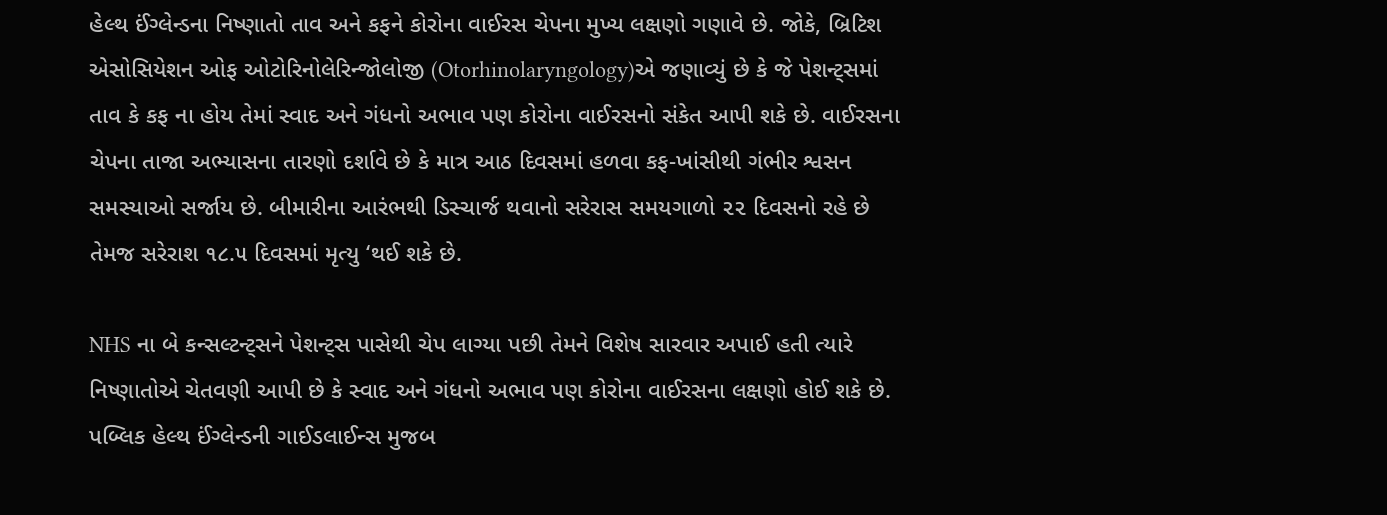હેલ્થ ઈંગ્લેન્ડના નિષ્ણાતો તાવ અને કફને કોરોના વાઈરસ ચેપના મુખ્ય લક્ષણો ગણાવે છે. જોકે, બ્રિટિશ એસોસિયેશન ઓફ ઓટોરિનોલેરિન્જોલોજી (Otorhinolaryngology)એ જણાવ્યું છે કે જે પેશન્ટ્સમાં તાવ કે કફ ના હોય તેમાં સ્વાદ અને ગંધનો અભાવ પણ કોરોના વાઈરસનો સંકેત આપી શકે છે. વાઈરસના ચેપના તાજા અભ્યાસના તારણો દર્શાવે છે કે માત્ર આઠ દિવસમાં હળવા કફ-ખાંસીથી ગંભીર શ્વસન સમસ્યાઓ સર્જાય છે. બીમારીના આરંભથી ડિસ્ચાર્જ થવાનો સરેરાસ સમયગાળો ૨૨ દિવસનો રહે છે તેમજ સરેરાશ ૧૮.૫ દિવસમાં મૃત્યુ ‘થઈ શકે છે.

NHS ના બે કન્સલ્ટન્ટ્સને પેશન્ટ્સ પાસેથી ચેપ લાગ્યા પછી તેમને વિશેષ સારવાર અપાઈ હતી ત્યારે નિષ્ણાતોએ ચેતવણી આપી છે કે સ્વાદ અને ગંધનો અભાવ પણ કોરોના વાઈરસના લક્ષણો હોઈ શકે છે. પબ્લિક હેલ્થ ઈંગ્લેન્ડની ગાઈડલાઈન્સ મુજબ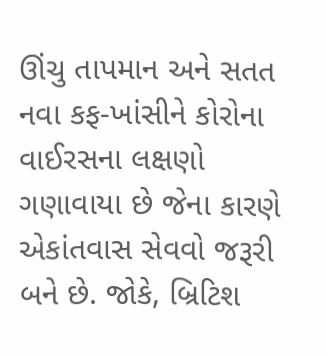ઊંચુ તાપમાન અને સતત નવા કફ-ખાંસીને કોરોના વાઈરસના લક્ષણો ગણાવાયા છે જેના કારણે એકાંતવાસ સેવવો જરૂરી બને છે. જોકે, બ્રિટિશ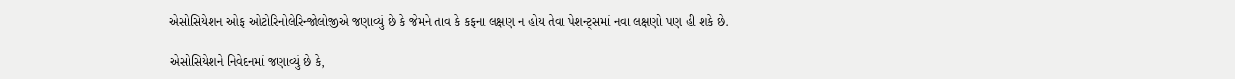એસોસિયેશન ઓફ ઓટોરિનોલેરિન્જોલોજીએ જણાવ્યું છે કે જેમને તાવ કે કફના લક્ષણ ન હોય તેવા પેશન્ટ્સમાં નવા લક્ષણો પણ હી શકે છે.

એસોસિયેશને નિવેદનમાં જણાવ્યું છે કે,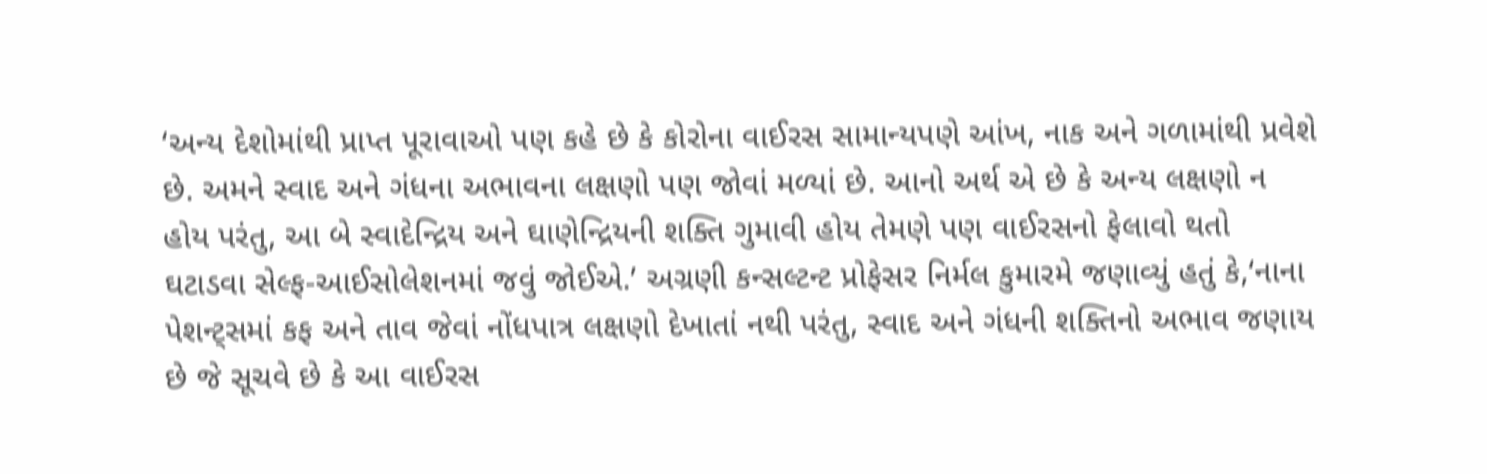‘અન્ય દેશોમાંથી પ્રાપ્ત પૂરાવાઓ પણ કહે છે કે કોરોના વાઈરસ સામાન્યપણે આંખ, નાક અને ગળામાંથી પ્રવેશે છે. અમને સ્વાદ અને ગંધના અભાવના લક્ષણો પણ જોવાં મળ્યાં છે. આનો અર્થ એ છે કે અન્ય લક્ષણો ન હોય પરંતુ, આ બે સ્વાદેન્દ્રિય અને ઘાણેન્દ્રિયની શક્તિ ગુમાવી હોય તેમણે પણ વાઈરસનો ફેલાવો થતો ઘટાડવા સેલ્ફ-આઈસોલેશનમાં જવું જોઈએ.’ અગ્રણી કન્સલ્ટન્ટ પ્રોફેસર નિર્મલ કુમારમે જણાવ્યું હતું કે,‘નાના પેશન્ટ્સમાં કફ અને તાવ જેવાં નોંધપાત્ર લક્ષણો દેખાતાં નથી પરંતુ, સ્વાદ અને ગંધની શક્તિનો અભાવ જણાય છે જે સૂચવે છે કે આ વાઈરસ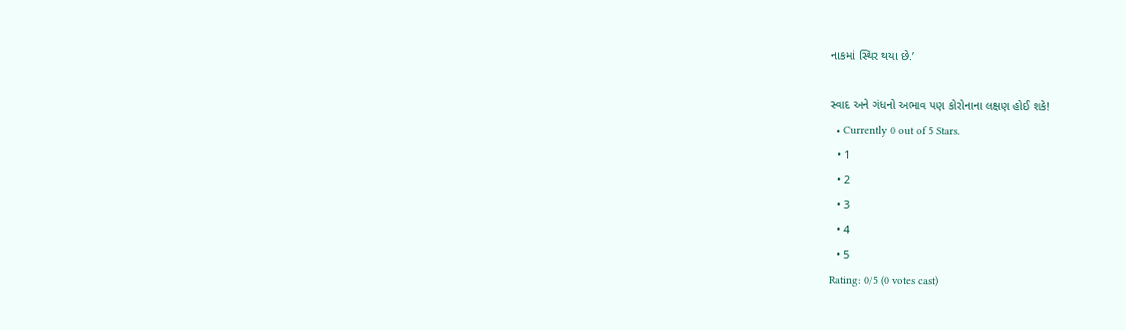નાકમાં સ્થિર થયા છે.’

સ્વાદ અને ગંધનો અભાવ પણ કોરોનાના લક્ષણ હોઈ શકે!
  • Currently 0 out of 5 Stars.
  • 1
  • 2
  • 3
  • 4
  • 5
Rating: 0/5 (0 votes cast)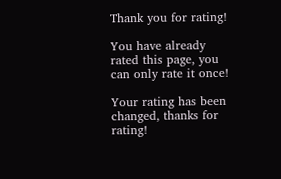Thank you for rating!

You have already rated this page, you can only rate it once!

Your rating has been changed, thanks for rating!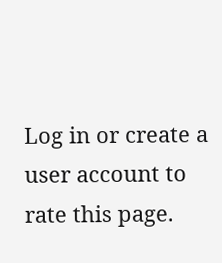Log in or create a user account to rate this page.